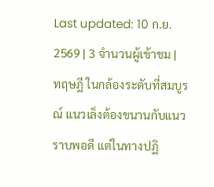Last updated: 10 ก.ย. 2569 | 3 จำนวนผู้เข้าชม |
ทฤษฎี ในกล้องระดับที่สมบูรณ์ แนวเล็งต้องขนานกับแนวราบพอดี แต่ในทางปฏิ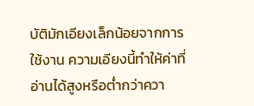บัติมักเอียงเล็กน้อยจากการใช้งาน ความเอียงนี้ทำให้ค่าที่อ่านได้สูงหรือต่ำกว่าควา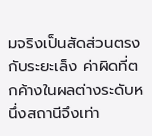มจริงเป็นสัดส่วนตรงกับระยะเล็ง ค่าผิดที่ตกค้างในผลต่างระดับหนึ่งสถานีจึงเท่า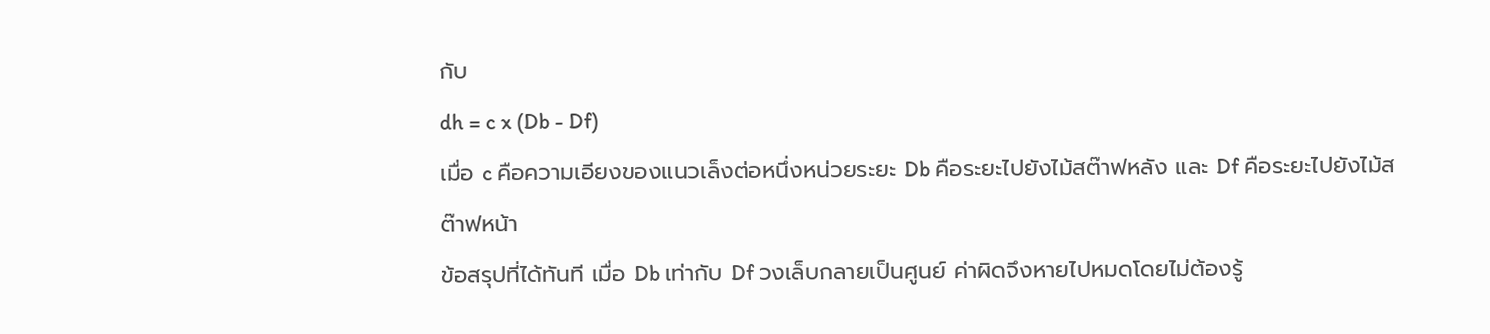กับ
dh = c x (Db - Df)
เมื่อ c คือความเอียงของแนวเล็งต่อหนึ่งหน่วยระยะ Db คือระยะไปยังไม้สต๊าฟหลัง และ Df คือระยะไปยังไม้สต๊าฟหน้า
ข้อสรุปที่ได้ทันที เมื่อ Db เท่ากับ Df วงเล็บกลายเป็นศูนย์ ค่าผิดจึงหายไปหมดโดยไม่ต้องรู้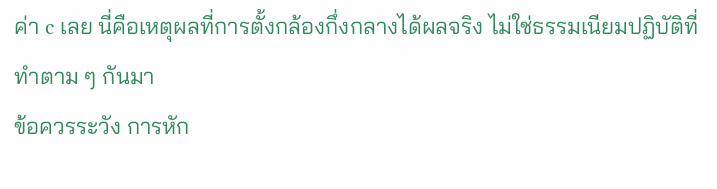ค่า c เลย นี่คือเหตุผลที่การตั้งกล้องกึ่งกลางได้ผลจริง ไม่ใช่ธรรมเนียมปฏิบัติที่ทำตาม ๆ กันมา
ข้อควรระวัง การหัก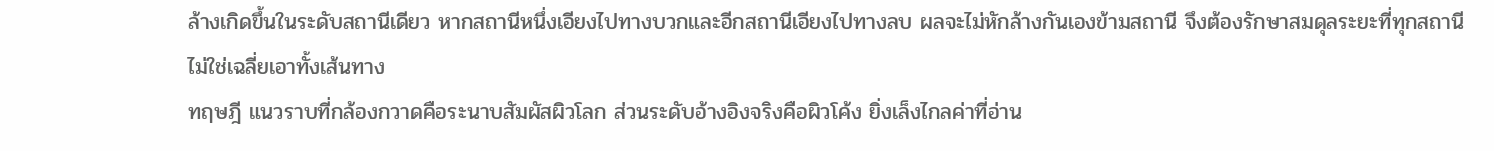ล้างเกิดขึ้นในระดับสถานีเดียว หากสถานีหนึ่งเอียงไปทางบวกและอีกสถานีเอียงไปทางลบ ผลจะไม่หักล้างกันเองข้ามสถานี จึงต้องรักษาสมดุลระยะที่ทุกสถานี ไม่ใช่เฉลี่ยเอาทั้งเส้นทาง
ทฤษฎี แนวราบที่กล้องกวาดคือระนาบสัมผัสผิวโลก ส่วนระดับอ้างอิงจริงคือผิวโค้ง ยิ่งเล็งไกลค่าที่อ่าน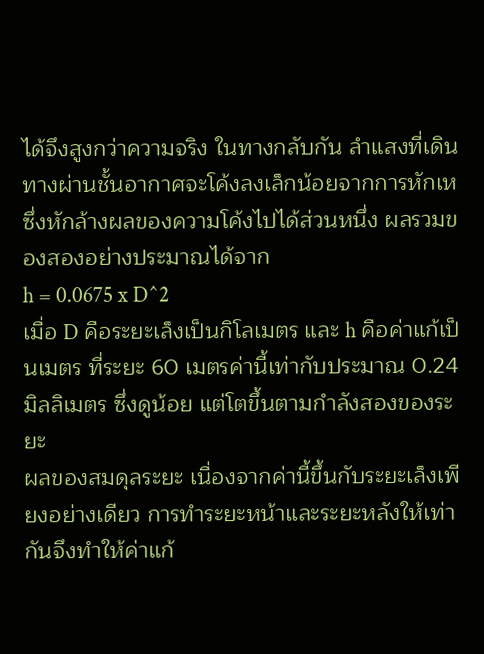ได้จึงสูงกว่าความจริง ในทางกลับกัน ลำแสงที่เดินทางผ่านชั้นอากาศจะโค้งลงเล็กน้อยจากการหักเห ซึ่งหักล้างผลของความโค้งไปได้ส่วนหนึ่ง ผลรวมของสองอย่างประมาณได้จาก
h = 0.0675 x D^2
เมื่อ D คือระยะเล็งเป็นกิโลเมตร และ h คือค่าแก้เป็นเมตร ที่ระยะ 60 เมตรค่านี้เท่ากับประมาณ 0.24 มิลลิเมตร ซึ่งดูน้อย แต่โตขึ้นตามกำลังสองของระยะ
ผลของสมดุลระยะ เนื่องจากค่านี้ขึ้นกับระยะเล็งเพียงอย่างเดียว การทำระยะหน้าและระยะหลังให้เท่ากันจึงทำให้ค่าแก้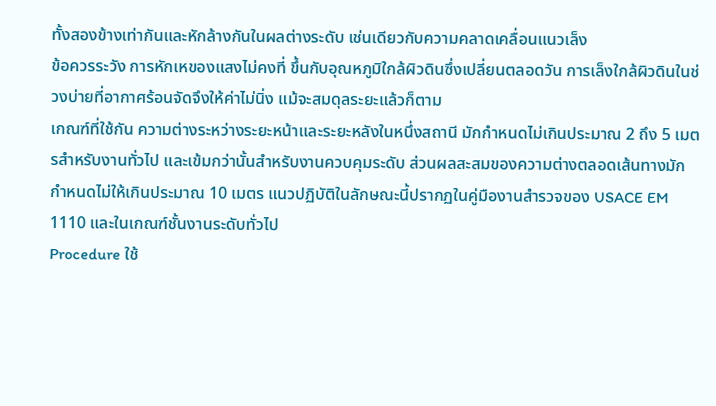ทั้งสองข้างเท่ากันและหักล้างกันในผลต่างระดับ เช่นเดียวกับความคลาดเคลื่อนแนวเล็ง
ข้อควรระวัง การหักเหของแสงไม่คงที่ ขึ้นกับอุณหภูมิใกล้ผิวดินซึ่งเปลี่ยนตลอดวัน การเล็งใกล้ผิวดินในช่วงบ่ายที่อากาศร้อนจัดจึงให้ค่าไม่นิ่ง แม้จะสมดุลระยะแล้วก็ตาม
เกณฑ์ที่ใช้กัน ความต่างระหว่างระยะหน้าและระยะหลังในหนึ่งสถานี มักกำหนดไม่เกินประมาณ 2 ถึง 5 เมตรสำหรับงานทั่วไป และเข้มกว่านั้นสำหรับงานควบคุมระดับ ส่วนผลสะสมของความต่างตลอดเส้นทางมักกำหนดไม่ให้เกินประมาณ 10 เมตร แนวปฏิบัติในลักษณะนี้ปรากฏในคู่มืองานสำรวจของ USACE EM 1110 และในเกณฑ์ชั้นงานระดับทั่วไป
Procedure ใช้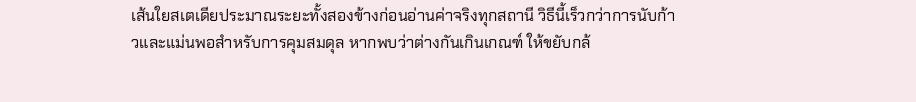เส้นใยสเตเดียประมาณระยะทั้งสองข้างก่อนอ่านค่าจริงทุกสถานี วิธีนี้เร็วกว่าการนับก้าวและแม่นพอสำหรับการคุมสมดุล หากพบว่าต่างกันเกินเกณฑ์ ให้ขยับกล้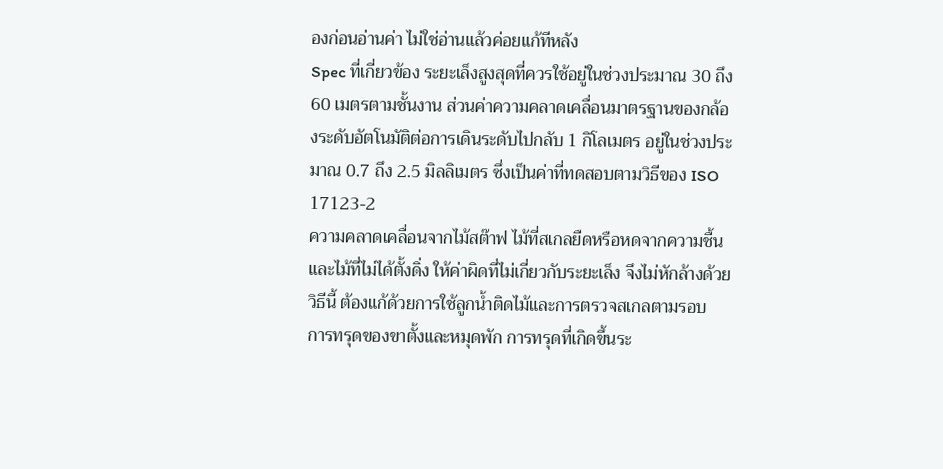องก่อนอ่านค่า ไม่ใช่อ่านแล้วค่อยแก้ทีหลัง
Spec ที่เกี่ยวข้อง ระยะเล็งสูงสุดที่ควรใช้อยู่ในช่วงประมาณ 30 ถึง 60 เมตรตามชั้นงาน ส่วนค่าความคลาดเคลื่อนมาตรฐานของกล้องระดับอัตโนมัติต่อการเดินระดับไปกลับ 1 กิโลเมตร อยู่ในช่วงประมาณ 0.7 ถึง 2.5 มิลลิเมตร ซึ่งเป็นค่าที่ทดสอบตามวิธีของ ISO 17123-2
ความคลาดเคลื่อนจากไม้สต๊าฟ ไม้ที่สเกลยืดหรือหดจากความชื้น และไม้ที่ไม่ได้ตั้งดิ่ง ให้ค่าผิดที่ไม่เกี่ยวกับระยะเล็ง จึงไม่หักล้างด้วยวิธีนี้ ต้องแก้ด้วยการใช้ลูกน้ำติดไม้และการตรวจสเกลตามรอบ
การทรุดของขาตั้งและหมุดพัก การทรุดที่เกิดขึ้นระ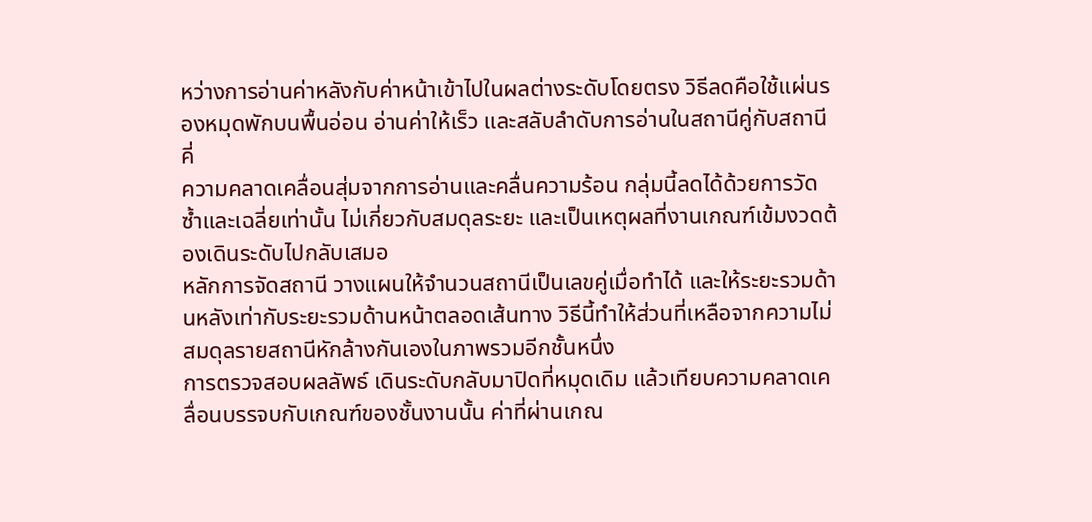หว่างการอ่านค่าหลังกับค่าหน้าเข้าไปในผลต่างระดับโดยตรง วิธีลดคือใช้แผ่นรองหมุดพักบนพื้นอ่อน อ่านค่าให้เร็ว และสลับลำดับการอ่านในสถานีคู่กับสถานีคี่
ความคลาดเคลื่อนสุ่มจากการอ่านและคลื่นความร้อน กลุ่มนี้ลดได้ด้วยการวัดซ้ำและเฉลี่ยเท่านั้น ไม่เกี่ยวกับสมดุลระยะ และเป็นเหตุผลที่งานเกณฑ์เข้มงวดต้องเดินระดับไปกลับเสมอ
หลักการจัดสถานี วางแผนให้จำนวนสถานีเป็นเลขคู่เมื่อทำได้ และให้ระยะรวมด้านหลังเท่ากับระยะรวมด้านหน้าตลอดเส้นทาง วิธีนี้ทำให้ส่วนที่เหลือจากความไม่สมดุลรายสถานีหักล้างกันเองในภาพรวมอีกชั้นหนึ่ง
การตรวจสอบผลลัพธ์ เดินระดับกลับมาปิดที่หมุดเดิม แล้วเทียบความคลาดเคลื่อนบรรจบกับเกณฑ์ของชั้นงานนั้น ค่าที่ผ่านเกณ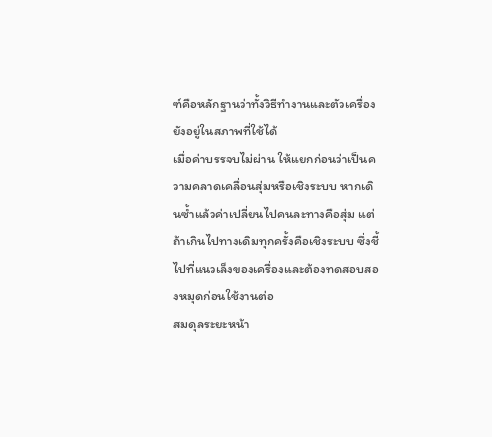ฑ์คือหลักฐานว่าทั้งวิธีทำงานและตัวเครื่องยังอยู่ในสภาพที่ใช้ได้
เมื่อค่าบรรจบไม่ผ่าน ให้แยกก่อนว่าเป็นความคลาดเคลื่อนสุ่มหรือเชิงระบบ หากเดินซ้ำแล้วค่าเปลี่ยนไปคนละทางคือสุ่ม แต่ถ้าเกินไปทางเดิมทุกครั้งคือเชิงระบบ ซึ่งชี้ไปที่แนวเล็งของเครื่องและต้องทดสอบสองหมุดก่อนใช้งานต่อ
สมดุลระยะหน้า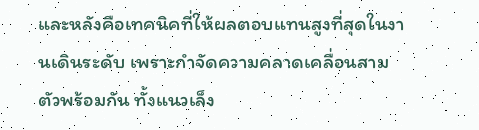และหลังคือเทคนิคที่ให้ผลตอบแทนสูงที่สุดในงานเดินระดับ เพราะกำจัดความคลาดเคลื่อนสามตัวพร้อมกัน ทั้งแนวเล็ง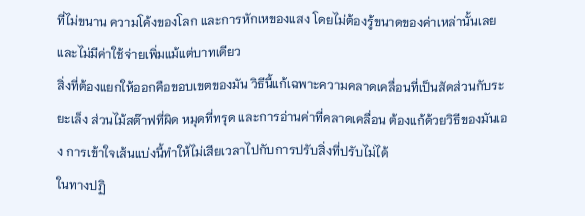ที่ไม่ขนาน ความโค้งของโลก และการหักเหของแสง โดยไม่ต้องรู้ขนาดของค่าเหล่านั้นเลย และไม่มีค่าใช้จ่ายเพิ่มแม้แต่บาทเดียว
สิ่งที่ต้องแยกให้ออกคือขอบเขตของมัน วิธีนี้แก้เฉพาะความคลาดเคลื่อนที่เป็นสัดส่วนกับระยะเล็ง ส่วนไม้สต๊าฟที่ผิด หมุดที่ทรุด และการอ่านค่าที่คลาดเคลื่อน ต้องแก้ด้วยวิธีของมันเอง การเข้าใจเส้นแบ่งนี้ทำให้ไม่เสียเวลาไปกับการปรับสิ่งที่ปรับไม่ได้
ในทางปฏิ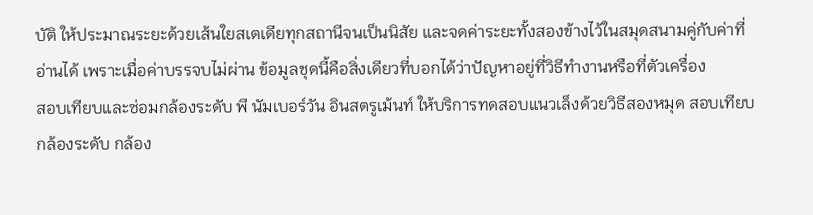บัติ ให้ประมาณระยะด้วยเส้นใยสเตเดียทุกสถานีจนเป็นนิสัย และจดค่าระยะทั้งสองข้างไว้ในสมุดสนามคู่กับค่าที่อ่านได้ เพราะเมื่อค่าบรรจบไม่ผ่าน ข้อมูลชุดนี้คือสิ่งเดียวที่บอกได้ว่าปัญหาอยู่ที่วิธีทำงานหรือที่ตัวเครื่อง
สอบเทียบและซ่อมกล้องระดับ พี นัมเบอร์วัน อินสตรูเม้นท์ ให้บริการทดสอบแนวเล็งด้วยวิธีสองหมุด สอบเทียบกล้องระดับ กล้อง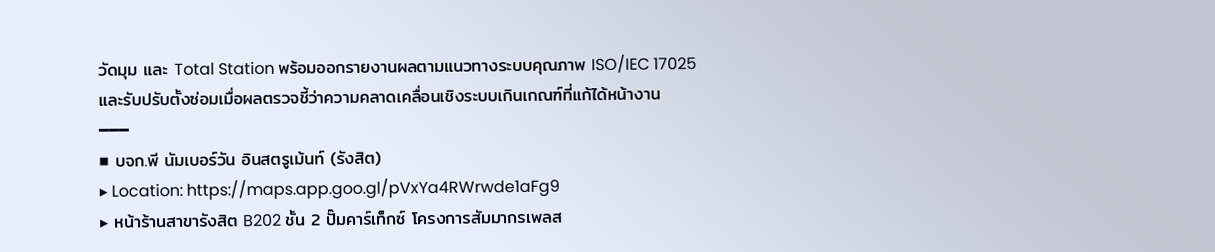วัดมุม และ Total Station พร้อมออกรายงานผลตามแนวทางระบบคุณภาพ ISO/IEC 17025 และรับปรับตั้งซ่อมเมื่อผลตรวจชี้ว่าความคลาดเคลื่อนเชิงระบบเกินเกณฑ์ที่แก้ได้หน้างาน
━━━
■ บจก.พี นัมเบอร์วัน อินสตรูเม้นท์ (รังสิต)
▸ Location: https://maps.app.goo.gl/pVxYa4RWrwde1aFg9
▸ หน้าร้านสาขารังสิต B202 ชั้น 2 ปั๊มคาร์เท็กซ์ โครงการสัมมากรเพลส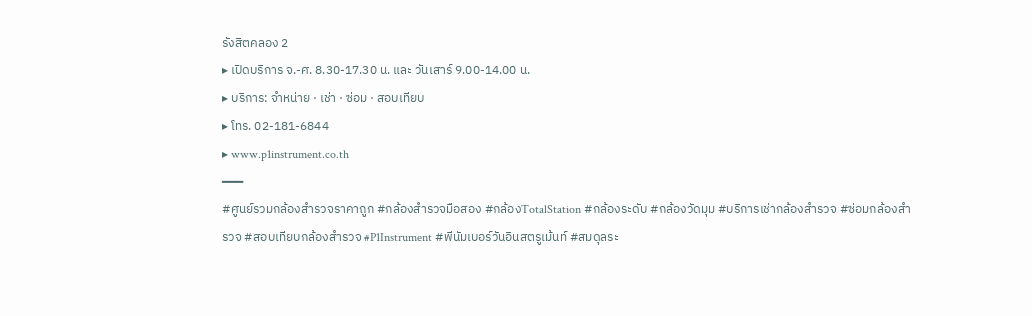รังสิตคลอง 2
▸ เปิดบริการ จ.-ศ. 8.30-17.30 น. และ วันเสาร์ 9.00-14.00 น.
▸ บริการ: จำหน่าย · เช่า · ซ่อม · สอบเทียบ
▸ โทร. 02-181-6844
▸ www.p1instrument.co.th
━━━
#ศูนย์รวมกล้องสำรวจราคาถูก #กล้องสำรวจมือสอง #กล้องTotalStation #กล้องระดับ #กล้องวัดมุม #บริการเช่ากล้องสำรวจ #ซ่อมกล้องสำรวจ #สอบเทียบกล้องสำรวจ #P1Instrument #พีนัมเบอร์วันอินสตรูเม้นท์ #สมดุลระ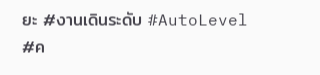ยะ #งานเดินระดับ #AutoLevel #ค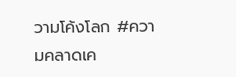วามโค้งโลก #ความคลาดเค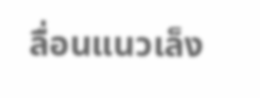ลื่อนแนวเล็ง